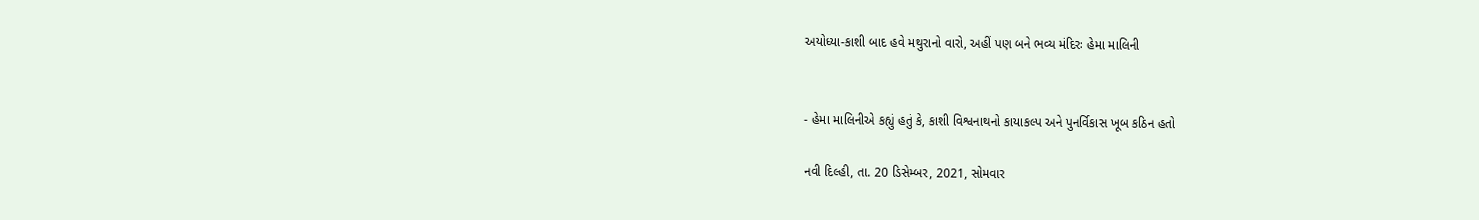અયોધ્યા-કાશી બાદ હવે મથુરાનો વારો, અહીં પણ બને ભવ્ય મંદિરઃ હેમા માલિની


- હેમા માલિનીએ કહ્યું હતું કે, કાશી વિશ્વનાથનો કાયાકલ્પ અને પુનર્વિકાસ ખૂબ કઠિન હતો

નવી દિલ્હી, તા. 20 ડિસેમ્બર, 2021, સોમવાર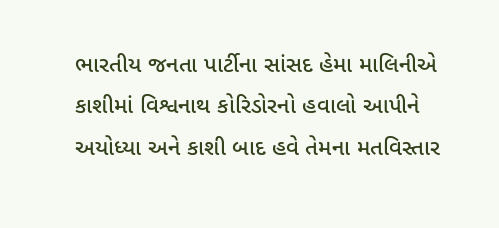ભારતીય જનતા પાર્ટીના સાંસદ હેમા માલિનીએ કાશીમાં વિશ્વનાથ કોરિડોરનો હવાલો આપીને અયોધ્યા અને કાશી બાદ હવે તેમના મતવિસ્તાર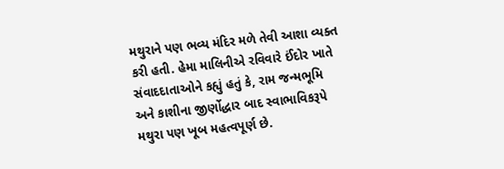મથુરાને પણ ભવ્ય મંદિર મળે તેવી આશા વ્યક્ત કરી હતી. હેમા માલિનીએ રવિવારે ઈંદોર ખાતે સંવાદદાતાઓને કહ્યું હતું કે, રામ જન્મભૂમિ અને કાશીના જીર્ણોદ્ધાર બાદ સ્વાભાવિકરૂપે મથુરા પણ ખૂબ મહત્વપૂર્ણ છે.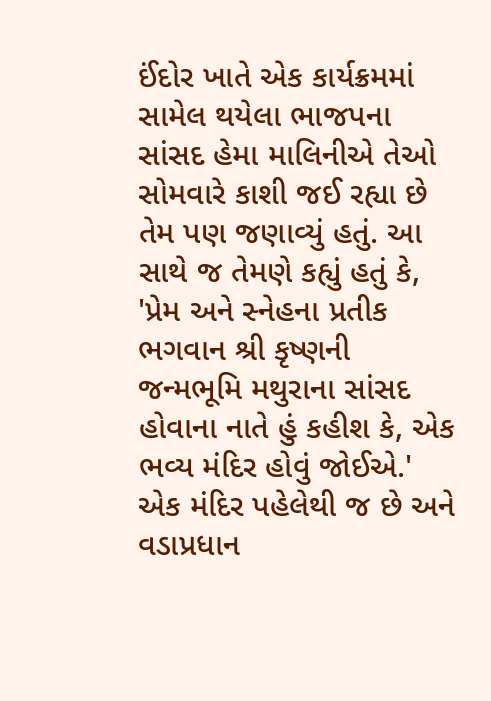ઈંદોર ખાતે એક કાર્યક્રમમાં સામેલ થયેલા ભાજપના સાંસદ હેમા માલિનીએ તેઓ સોમવારે કાશી જઈ રહ્યા છે તેમ પણ જણાવ્યું હતું. આ સાથે જ તેમણે કહ્યું હતું કે, 'પ્રેમ અને સ્નેહના પ્રતીક ભગવાન શ્રી કૃષ્ણની જન્મભૂમિ મથુરાના સાંસદ હોવાના નાતે હું કહીશ કે, એક ભવ્ય મંદિર હોવું જોઈએ.' એક મંદિર પહેલેથી જ છે અને વડાપ્રધાન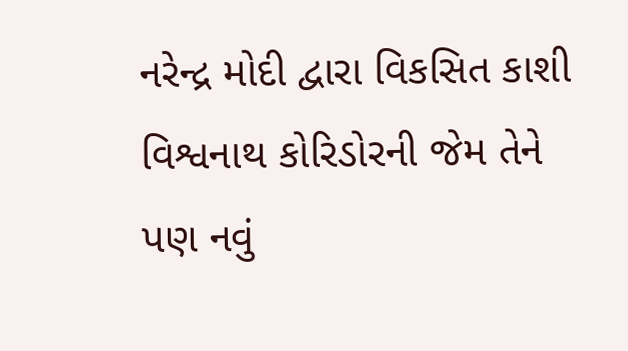નરેન્દ્ર મોદી દ્વારા વિકસિત કાશી વિશ્વનાથ કોરિડોરની જેમ તેને પણ નવું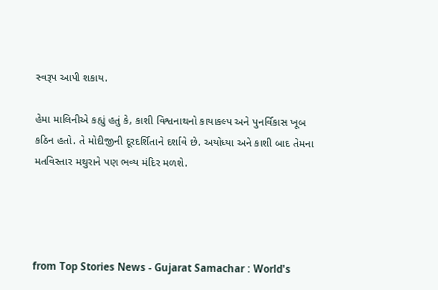સ્વરૂપ આપી શકાય.

હેમા માલિનીએ કહ્યું હતું કે, કાશી વિશ્વનાથનો કાયાકલ્પ અને પુનર્વિકાસ ખૂબ કઠિન હતો. તે મોદીજીની દૂરદર્શિતાને દર્શાવે છે. અયોધ્યા અને કાશી બાદ તેમના મતવિસ્તાર મથુરાને પણ ભવ્ય મંદિર મળશે.




from Top Stories News - Gujarat Samachar : World's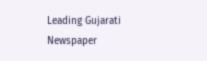Leading Gujarati Newspaper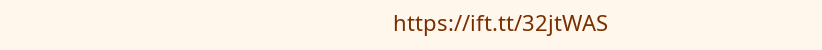https://ift.tt/32jtWAS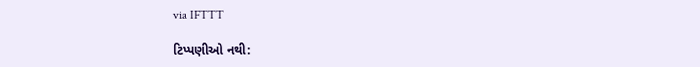via IFTTT

ટિપ્પણીઓ નથી: